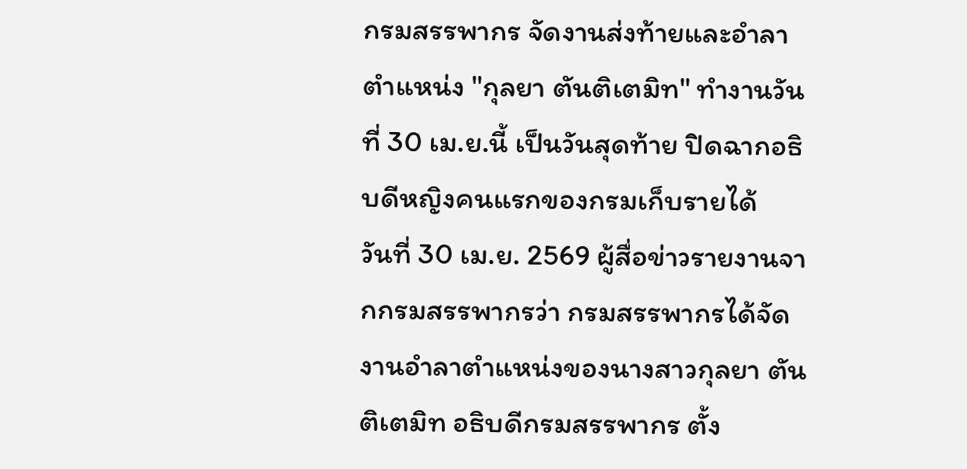กรมสรรพากร จัดงานส่งท้ายและอำลาตำแหน่ง "กุลยา ตันติเตมิท" ทำงานวันที่ 30 เม.ย.นี้ เป็นวันสุดท้าย ปิดฉากอธิบดีหญิงคนแรกของกรมเก็บรายได้
วันที่ 30 เม.ย. 2569 ผู้สื่อข่าวรายงานจากกรมสรรพากรว่า กรมสรรพากรได้จัดงานอำลาตำแหน่งของนางสาวกุลยา ตันติเตมิท อธิบดีกรมสรรพากร ตั้ง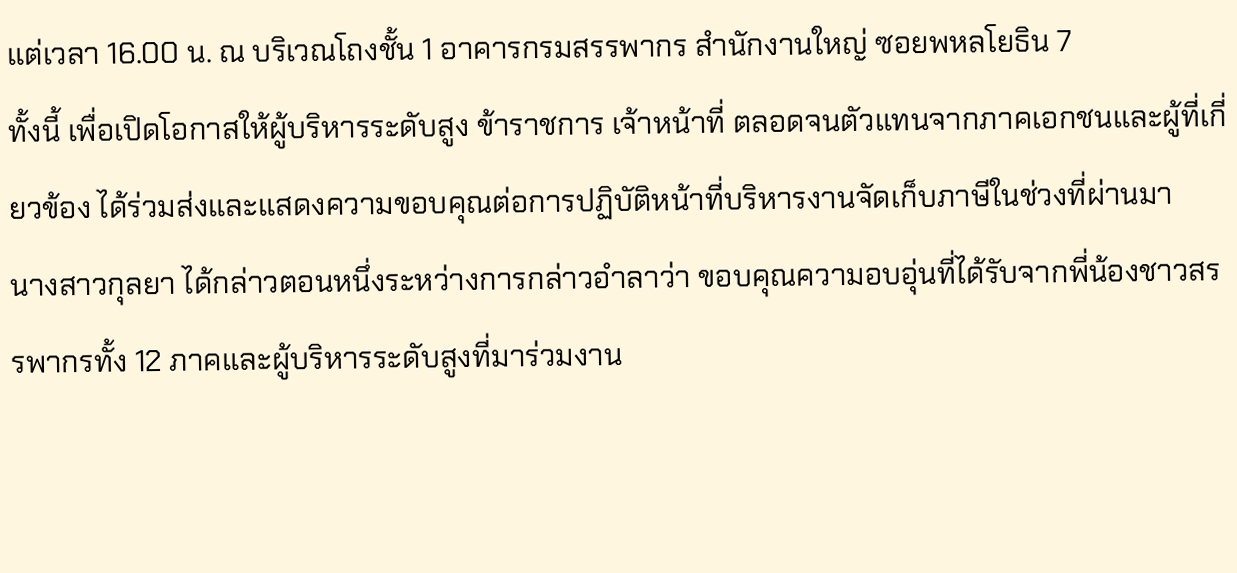แต่เวลา 16.00 น. ณ บริเวณโถงชั้น 1 อาคารกรมสรรพากร สำนักงานใหญ่ ซอยพหลโยธิน 7
ทั้งนี้ เพื่อเปิดโอกาสให้ผู้บริหารระดับสูง ข้าราชการ เจ้าหน้าที่ ตลอดจนตัวแทนจากภาคเอกชนและผู้ที่เกี่ยวข้อง ได้ร่วมส่งและแสดงความขอบคุณต่อการปฏิบัติหน้าที่บริหารงานจัดเก็บภาษีในช่วงที่ผ่านมา
นางสาวกุลยา ได้กล่าวตอนหนึ่งระหว่างการกล่าวอำลาว่า ขอบคุณความอบอุ่นที่ได้รับจากพี่น้องชาวสรรพากรทั้ง 12 ภาคและผู้บริหารระดับสูงที่มาร่วมงาน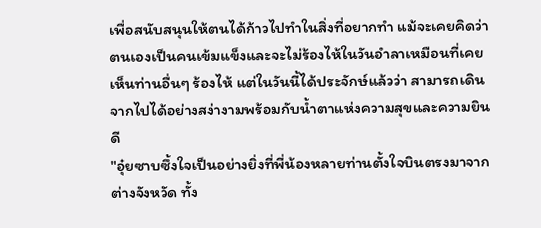เพื่อสนับสนุนให้ตนได้ก้าวไปทำในสิ่งที่อยากทำ แม้จะเคยคิดว่าตนเองเป็นคนเข้มแข็งและจะไม่ร้องไห้ในวันอำลาเหมือนที่เคยเห็นท่านอื่นๆ ร้องไห้ แต่ในวันนี้ได้ประจักษ์แล้วว่า สามารถเดินจากไปได้อย่างสง่างามพร้อมกับน้ำตาแห่งความสุขและความยินดี
"อุ๋ยซาบซึ้งใจเป็นอย่างยิ่งที่พี่น้องหลายท่านตั้งใจบินตรงมาจากต่างจังหวัด ทั้ง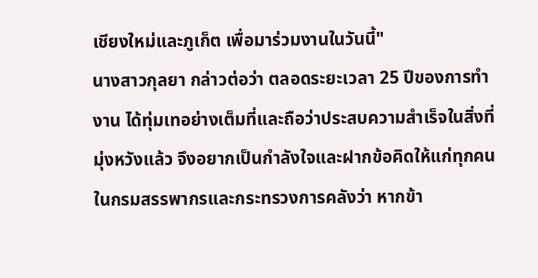เชียงใหม่และภูเก็ต เพื่อมาร่วมงานในวันนี้"
นางสาวกุลยา กล่าวต่อว่า ตลอดระยะเวลา 25 ปีของการทำงาน ได้ทุ่มเทอย่างเต็มที่และถือว่าประสบความสำเร็จในสิ่งที่มุ่งหวังแล้ว จึงอยากเป็นกำลังใจและฝากข้อคิดให้แก่ทุกคนในกรมสรรพากรและกระทรวงการคลังว่า หากข้า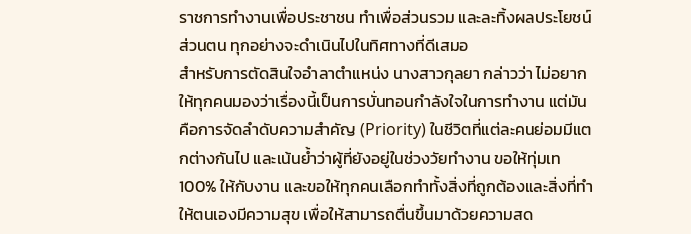ราชการทำงานเพื่อประชาชน ทำเพื่อส่วนรวม และละทิ้งผลประโยชน์ส่วนตน ทุกอย่างจะดำเนินไปในทิศทางที่ดีเสมอ
สำหรับการตัดสินใจอำลาตำแหน่ง นางสาวกุลยา กล่าวว่า ไม่อยากให้ทุกคนมองว่าเรื่องนี้เป็นการบั่นทอนกำลังใจในการทำงาน แต่มันคือการจัดลำดับความสำคัญ (Priority) ในชีวิตที่แต่ละคนย่อมมีแตกต่างกันไป และเน้นย้ำว่าผู้ที่ยังอยู่ในช่วงวัยทำงาน ขอให้ทุ่มเท 100% ให้กับงาน และขอให้ทุกคนเลือกทำทั้งสิ่งที่ถูกต้องและสิ่งที่ทำให้ตนเองมีความสุข เพื่อให้สามารถตื่นขึ้นมาด้วยความสด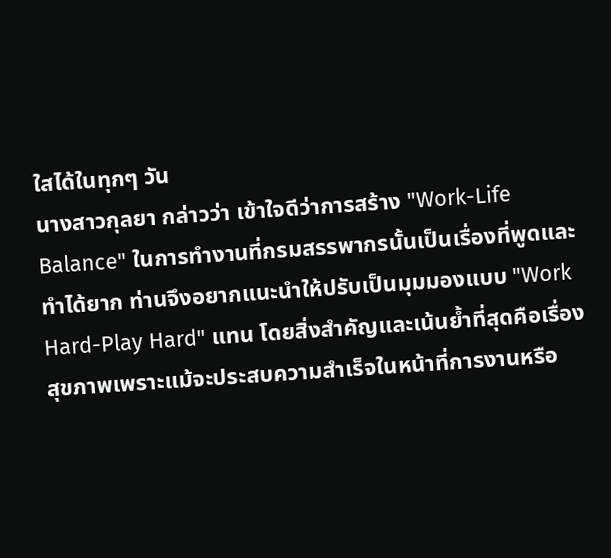ใสได้ในทุกๆ วัน
นางสาวกุลยา กล่าวว่า เข้าใจดีว่าการสร้าง "Work-Life Balance" ในการทำงานที่กรมสรรพากรนั้นเป็นเรื่องที่พูดและทำได้ยาก ท่านจึงอยากแนะนำให้ปรับเป็นมุมมองแบบ "Work Hard-Play Hard" แทน โดยสิ่งสำคัญและเน้นย้ำที่สุดคือเรื่องสุขภาพเพราะแม้จะประสบความสำเร็จในหน้าที่การงานหรือ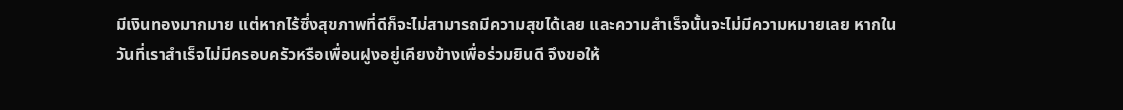มีเงินทองมากมาย แต่หากไร้ซึ่งสุขภาพที่ดีก็จะไม่สามารถมีความสุขได้เลย และความสำเร็จนั้นจะไม่มีความหมายเลย หากในวันที่เราสำเร็จไม่มีครอบครัวหรือเพื่อนฝูงอยู่เคียงข้างเพื่อร่วมยินดี จึงขอให้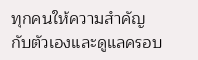ทุกคนให้ความสำคัญกับตัวเองและดูแลครอบ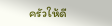ครัวให้ดี